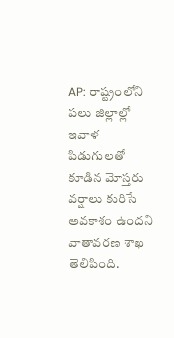AP: రాష్ట్రంలోని పలు జిల్లాల్లో ఇవాళ పిడుగులతో కూడిన మోస్తరు వర్షాలు కురిసే అవకాశం ఉందని వాతావరణ శాఖ తెలిపింది.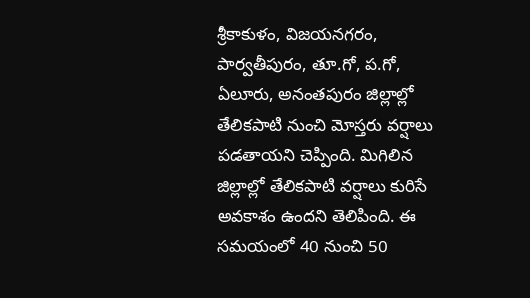శ్రీకాకుళం, విజయనగరం, పార్వతీపురం, తూ.గో, ప.గో, ఏలూరు, అనంతపురం జిల్లాల్లో తేలికపాటి నుంచి మోస్తరు వర్షాలు పడతాయని చెప్పింది. మిగిలిన జిల్లాల్లో తేలికపాటి వర్షాలు కురిసే అవకాశం ఉందని తెలిపింది. ఈ సమయంలో 40 నుంచి 50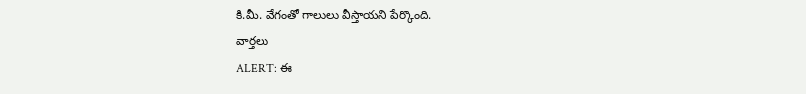కి.మీ. వేగంతో గాలులు వీస్తాయని పేర్కొంది.
వార్తలు
ALERT: ఈ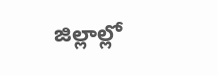జిల్లాల్లో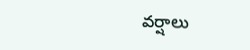వర్షాలు